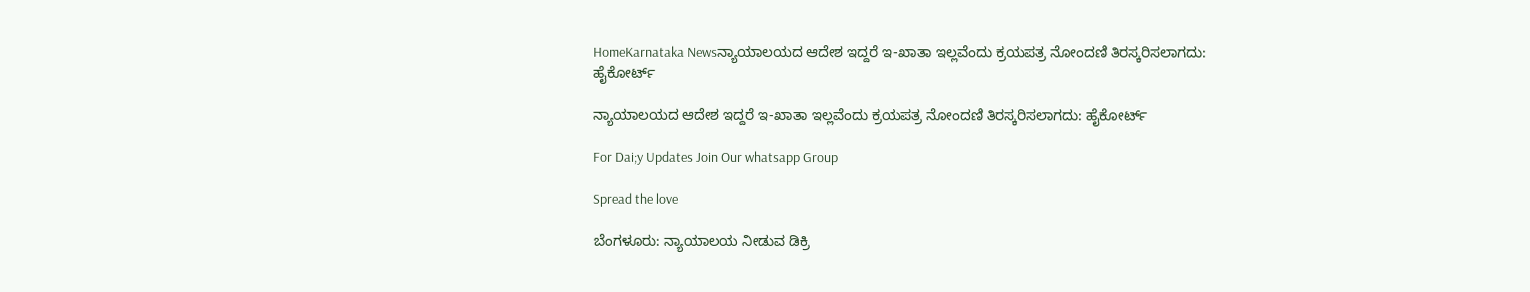HomeKarnataka Newsನ್ಯಾಯಾಲಯದ ಆದೇಶ ಇದ್ದರೆ ಇ-ಖಾತಾ ಇಲ್ಲವೆಂದು ಕ್ರಯಪತ್ರ ನೋಂದಣಿ ತಿರಸ್ಕರಿಸಲಾಗದು: ಹೈಕೋರ್ಟ್

ನ್ಯಾಯಾಲಯದ ಆದೇಶ ಇದ್ದರೆ ಇ-ಖಾತಾ ಇಲ್ಲವೆಂದು ಕ್ರಯಪತ್ರ ನೋಂದಣಿ ತಿರಸ್ಕರಿಸಲಾಗದು: ಹೈಕೋರ್ಟ್

For Dai;y Updates Join Our whatsapp Group

Spread the love

ಬೆಂಗಳೂರು: ನ್ಯಾಯಾಲಯ ನೀಡುವ ಡಿಕ್ರಿ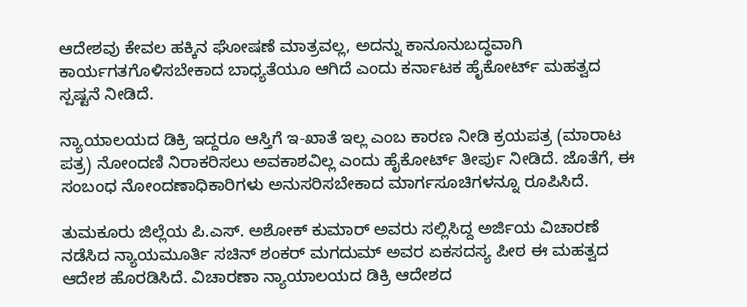ಆದೇಶವು ಕೇವಲ ಹಕ್ಕಿನ ಘೋಷಣೆ ಮಾತ್ರವಲ್ಲ, ಅದನ್ನು ಕಾನೂನುಬದ್ಧವಾಗಿ ಕಾರ್ಯಗತಗೊಳಿಸಬೇಕಾದ ಬಾಧ್ಯತೆಯೂ ಆಗಿದೆ ಎಂದು ಕರ್ನಾಟಕ ಹೈಕೋರ್ಟ್ ಮಹತ್ವದ ಸ್ಪಷ್ಟನೆ ನೀಡಿದೆ.

ನ್ಯಾಯಾಲಯದ ಡಿಕ್ರಿ ಇದ್ದರೂ ಆಸ್ತಿಗೆ ಇ-ಖಾತೆ ಇಲ್ಲ ಎಂಬ ಕಾರಣ ನೀಡಿ ಕ್ರಯಪತ್ರ (ಮಾರಾಟ ಪತ್ರ) ನೋಂದಣಿ ನಿರಾಕರಿಸಲು ಅವಕಾಶವಿಲ್ಲ ಎಂದು ಹೈಕೋರ್ಟ್ ತೀರ್ಪು ನೀಡಿದೆ. ಜೊತೆಗೆ, ಈ ಸಂಬಂಧ ನೋಂದಣಾಧಿಕಾರಿಗಳು ಅನುಸರಿಸಬೇಕಾದ ಮಾರ್ಗಸೂಚಿಗಳನ್ನೂ ರೂಪಿಸಿದೆ.

ತುಮಕೂರು ಜಿಲ್ಲೆಯ ಪಿ.ಎಸ್. ಅಶೋಕ್ ಕುಮಾರ್ ಅವರು ಸಲ್ಲಿಸಿದ್ದ ಅರ್ಜಿಯ ವಿಚಾರಣೆ ನಡೆಸಿದ ನ್ಯಾಯಮೂರ್ತಿ ಸಚಿನ್ ಶಂಕರ್ ಮಗದುಮ್ ಅವರ ಏಕಸದಸ್ಯ ಪೀಠ ಈ ಮಹತ್ವದ ಆದೇಶ ಹೊರಡಿಸಿದೆ. ವಿಚಾರಣಾ ನ್ಯಾಯಾಲಯದ ಡಿಕ್ರಿ ಆದೇಶದ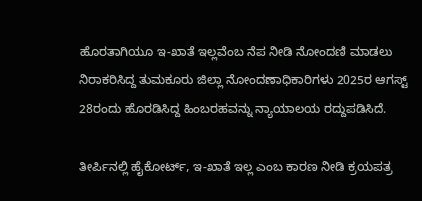ಹೊರತಾಗಿಯೂ ಇ-ಖಾತೆ ಇಲ್ಲವೆಂಬ ನೆಪ ನೀಡಿ ನೋಂದಣಿ ಮಾಡಲು ನಿರಾಕರಿಸಿದ್ದ ತುಮಕೂರು ಜಿಲ್ಲಾ ನೋಂದಣಾಧಿಕಾರಿಗಳು 2025ರ ಆಗಸ್ಟ್ 28ರಂದು ಹೊರಡಿಸಿದ್ದ ಹಿಂಬರಹವನ್ನು ನ್ಯಾಯಾಲಯ ರದ್ದುಪಡಿಸಿದೆ.

ತೀರ್ಪಿನಲ್ಲಿ ಹೈಕೋರ್ಟ್, ಇ-ಖಾತೆ ಇಲ್ಲ ಎಂಬ ಕಾರಣ ನೀಡಿ ಕ್ರಯಪತ್ರ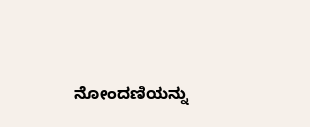ನೋಂದಣಿಯನ್ನು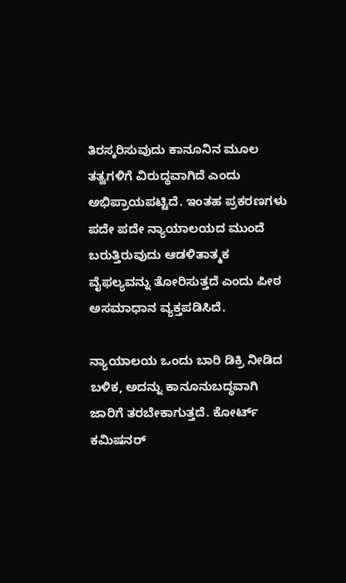ತಿರಸ್ಕರಿಸುವುದು ಕಾನೂನಿನ ಮೂಲ ತತ್ವಗಳಿಗೆ ವಿರುದ್ಧವಾಗಿದೆ ಎಂದು ಅಭಿಪ್ರಾಯಪಟ್ಟಿದೆ. ಇಂತಹ ಪ್ರಕರಣಗಳು ಪದೇ ಪದೇ ನ್ಯಾಯಾಲಯದ ಮುಂದೆ ಬರುತ್ತಿರುವುದು ಆಡಳಿತಾತ್ಮಕ ವೈಫಲ್ಯವನ್ನು ತೋರಿಸುತ್ತದೆ ಎಂದು ಪೀಠ ಅಸಮಾಧಾನ ವ್ಯಕ್ತಪಡಿಸಿದೆ.

ನ್ಯಾಯಾಲಯ ಒಂದು ಬಾರಿ ಡಿಕ್ರಿ ನೀಡಿದ ಬಳಿಕ, ಅದನ್ನು ಕಾನೂನುಬದ್ಧವಾಗಿ ಜಾರಿಗೆ ತರಬೇಕಾಗುತ್ತದೆ. ಕೋರ್ಟ್ ಕಮಿಷನರ್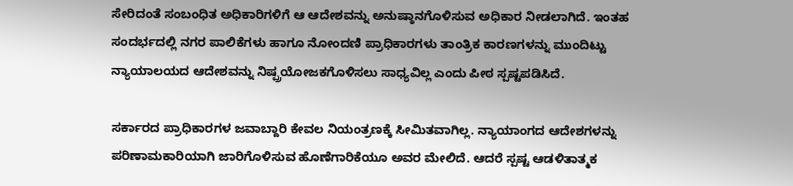ಸೇರಿದಂತೆ ಸಂಬಂಧಿತ ಅಧಿಕಾರಿಗಳಿಗೆ ಆ ಆದೇಶವನ್ನು ಅನುಷ್ಠಾನಗೊಳಿಸುವ ಅಧಿಕಾರ ನೀಡಲಾಗಿದೆ. ಇಂತಹ ಸಂದರ್ಭದಲ್ಲಿ ನಗರ ಪಾಲಿಕೆಗಳು ಹಾಗೂ ನೋಂದಣಿ ಪ್ರಾಧಿಕಾರಗಳು ತಾಂತ್ರಿಕ ಕಾರಣಗಳನ್ನು ಮುಂದಿಟ್ಟು ನ್ಯಾಯಾಲಯದ ಆದೇಶವನ್ನು ನಿಷ್ಪ್ರಯೋಜಕಗೊಳಿಸಲು ಸಾಧ್ಯವಿಲ್ಲ ಎಂದು ಪೀಠ ಸ್ಪಷ್ಟಪಡಿಸಿದೆ.

ಸರ್ಕಾರದ ಪ್ರಾಧಿಕಾರಗಳ ಜವಾಬ್ದಾರಿ ಕೇವಲ ನಿಯಂತ್ರಣಕ್ಕೆ ಸೀಮಿತವಾಗಿಲ್ಲ. ನ್ಯಾಯಾಂಗದ ಆದೇಶಗಳನ್ನು ಪರಿಣಾಮಕಾರಿಯಾಗಿ ಜಾರಿಗೊಳಿಸುವ ಹೊಣೆಗಾರಿಕೆಯೂ ಅವರ ಮೇಲಿದೆ. ಆದರೆ ಸ್ಪಷ್ಟ ಆಡಳಿತಾತ್ಮಕ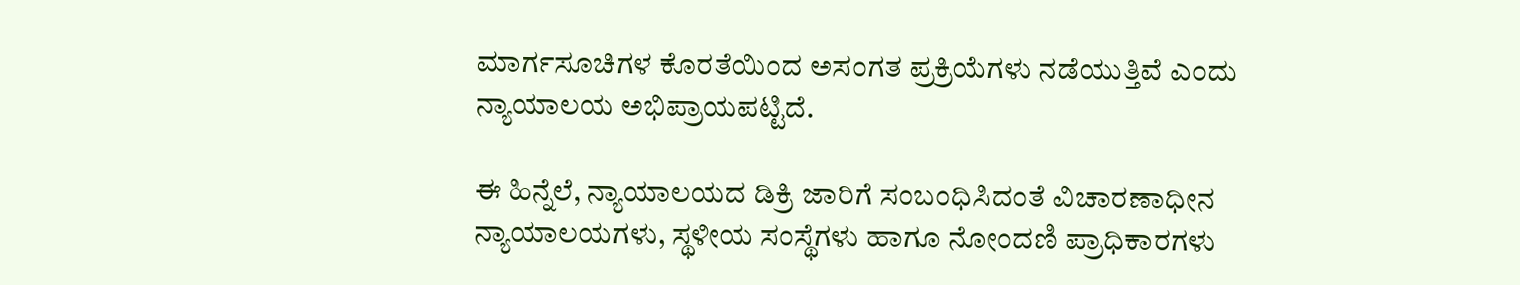ಮಾರ್ಗಸೂಚಿಗಳ ಕೊರತೆಯಿಂದ ಅಸಂಗತ ಪ್ರಕ್ರಿಯೆಗಳು ನಡೆಯುತ್ತಿವೆ ಎಂದು ನ್ಯಾಯಾಲಯ ಅಭಿಪ್ರಾಯಪಟ್ಟಿದೆ.

ಈ ಹಿನ್ನೆಲೆ, ನ್ಯಾಯಾಲಯದ ಡಿಕ್ರಿ ಜಾರಿಗೆ ಸಂಬಂಧಿಸಿದಂತೆ ವಿಚಾರಣಾಧೀನ ನ್ಯಾಯಾಲಯಗಳು, ಸ್ಥಳೀಯ ಸಂಸ್ಥೆಗಳು ಹಾಗೂ ನೋಂದಣಿ ಪ್ರಾಧಿಕಾರಗಳು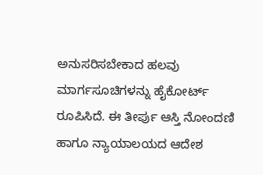ಅನುಸರಿಸಬೇಕಾದ ಹಲವು ಮಾರ್ಗಸೂಚಿಗಳನ್ನು ಹೈಕೋರ್ಟ್ ರೂಪಿಸಿದೆ. ಈ ತೀರ್ಪು ಆಸ್ತಿ ನೋಂದಣಿ ಹಾಗೂ ನ್ಯಾಯಾಲಯದ ಆದೇಶ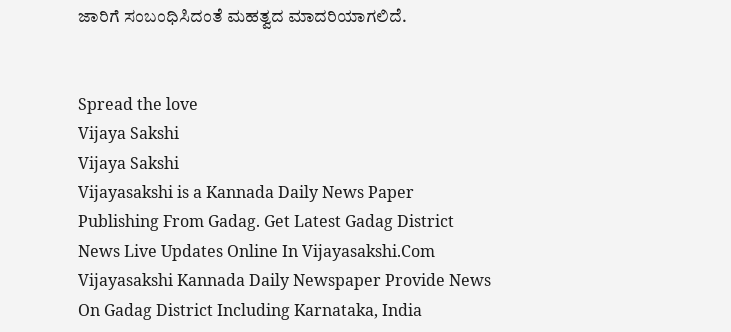ಜಾರಿಗೆ ಸಂಬಂಧಿಸಿದಂತೆ ಮಹತ್ವದ ಮಾದರಿಯಾಗಲಿದೆ.


Spread the love
Vijaya Sakshi
Vijaya Sakshi
Vijayasakshi is a Kannada Daily News Paper Publishing From Gadag. Get Latest Gadag District News Live Updates Online In Vijayasakshi.Com Vijayasakshi Kannada Daily Newspaper Provide News On Gadag District Including Karnataka, India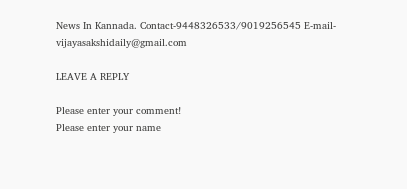News In Kannada. Contact-9448326533/9019256545 E-mail-vijayasakshidaily@gmail.com

LEAVE A REPLY

Please enter your comment!
Please enter your name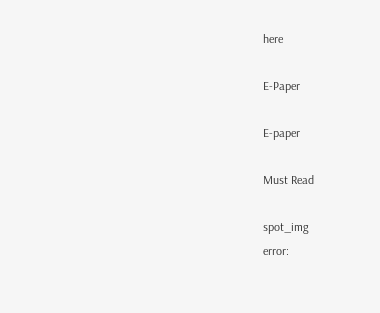here

E-Paper

E-paper

Must Read

spot_img
error: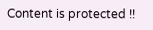Content is protected !!